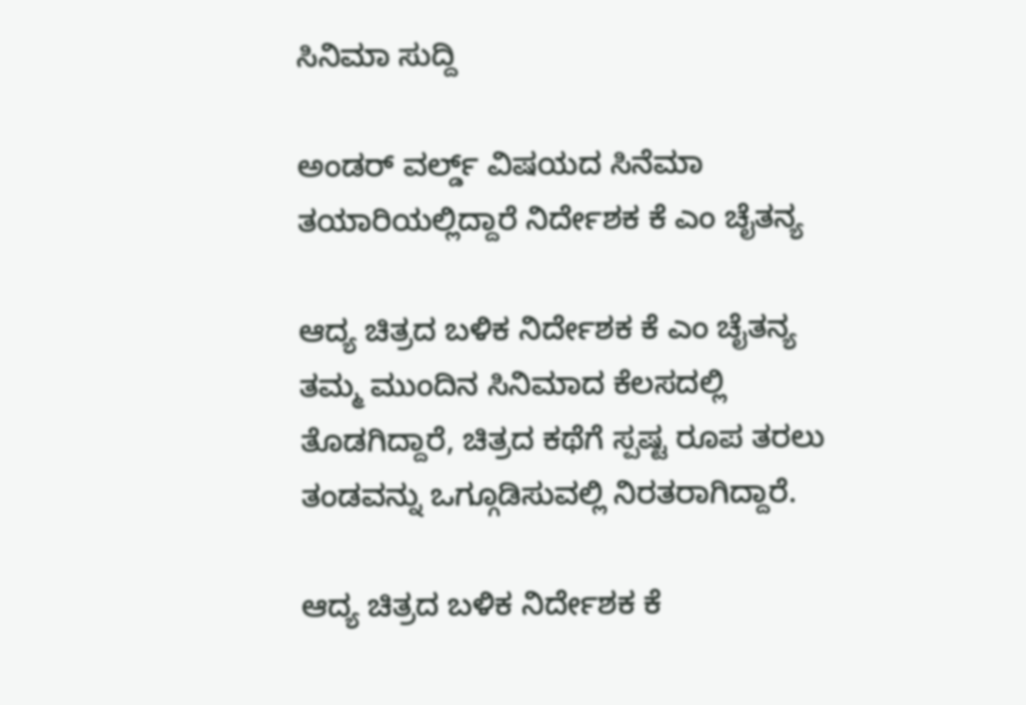ಸಿನಿಮಾ ಸುದ್ದಿ

ಅಂಡರ್ ವರ್ಲ್ಡ್ ವಿಷಯದ ಸಿನೆಮಾ ತಯಾರಿಯಲ್ಲಿದ್ದಾರೆ ನಿರ್ದೇಶಕ ಕೆ ಎಂ ಚೈತನ್ಯ

ಆದ್ಯ ಚಿತ್ರದ ಬಳಿಕ ನಿರ್ದೇಶಕ ಕೆ ಎಂ ಚೈತನ್ಯ ತಮ್ಮ ಮುಂದಿನ ಸಿನಿಮಾದ ಕೆಲಸದಲ್ಲಿ ತೊಡಗಿದ್ದಾರೆ, ಚಿತ್ರದ ಕಥೆಗೆ ಸ್ಪಷ್ಟ ರೂಪ ತರಲು ತಂಡವನ್ನು ಒಗ್ಗೂಡಿಸುವಲ್ಲಿ ನಿರತರಾಗಿದ್ದಾರೆ.

ಆದ್ಯ ಚಿತ್ರದ ಬಳಿಕ ನಿರ್ದೇಶಕ ಕೆ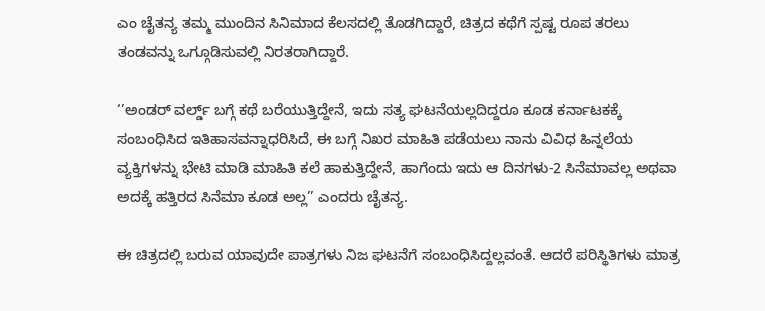ಎಂ ಚೈತನ್ಯ ತಮ್ಮ ಮುಂದಿನ ಸಿನಿಮಾದ ಕೆಲಸದಲ್ಲಿ ತೊಡಗಿದ್ದಾರೆ, ಚಿತ್ರದ ಕಥೆಗೆ ಸ್ಪಷ್ಟ ರೂಪ ತರಲು ತಂಡವನ್ನು ಒಗ್ಗೂಡಿಸುವಲ್ಲಿ ನಿರತರಾಗಿದ್ದಾರೆ.

‘’ಅಂಡರ್ ವರ್ಲ್ಡ್ ಬಗ್ಗೆ ಕಥೆ ಬರೆಯುತ್ತಿದ್ದೇನೆ, ಇದು ಸತ್ಯ ಘಟನೆಯಲ್ಲದಿದ್ದರೂ ಕೂಡ ಕರ್ನಾಟಕಕ್ಕೆ ಸಂಬಂಧಿಸಿದ ಇತಿಹಾಸವನ್ನಾಧರಿಸಿದೆ, ಈ ಬಗ್ಗೆ ನಿಖರ ಮಾಹಿತಿ ಪಡೆಯಲು ನಾನು ವಿವಿಧ ಹಿನ್ನಲೆಯ ವ್ಯಕ್ತಿಗಳನ್ನು ಭೇಟಿ ಮಾಡಿ ಮಾಹಿತಿ ಕಲೆ ಹಾಕುತ್ತಿದ್ದೇನೆ, ಹಾಗೆಂದು ಇದು ಆ ದಿನಗಳು-2 ಸಿನೆಮಾವಲ್ಲ ಅಥವಾ ಅದಕ್ಕೆ ಹತ್ತಿರದ ಸಿನೆಮಾ ಕೂಡ ಅಲ್ಲ’’ ಎಂದರು ಚೈತನ್ಯ.

ಈ ಚಿತ್ರದಲ್ಲಿ ಬರುವ ಯಾವುದೇ ಪಾತ್ರಗಳು ನಿಜ ಘಟನೆಗೆ ಸಂಬಂಧಿಸಿದ್ದಲ್ಲವಂತೆ. ಆದರೆ ಪರಿಸ್ಥಿತಿಗಳು ಮಾತ್ರ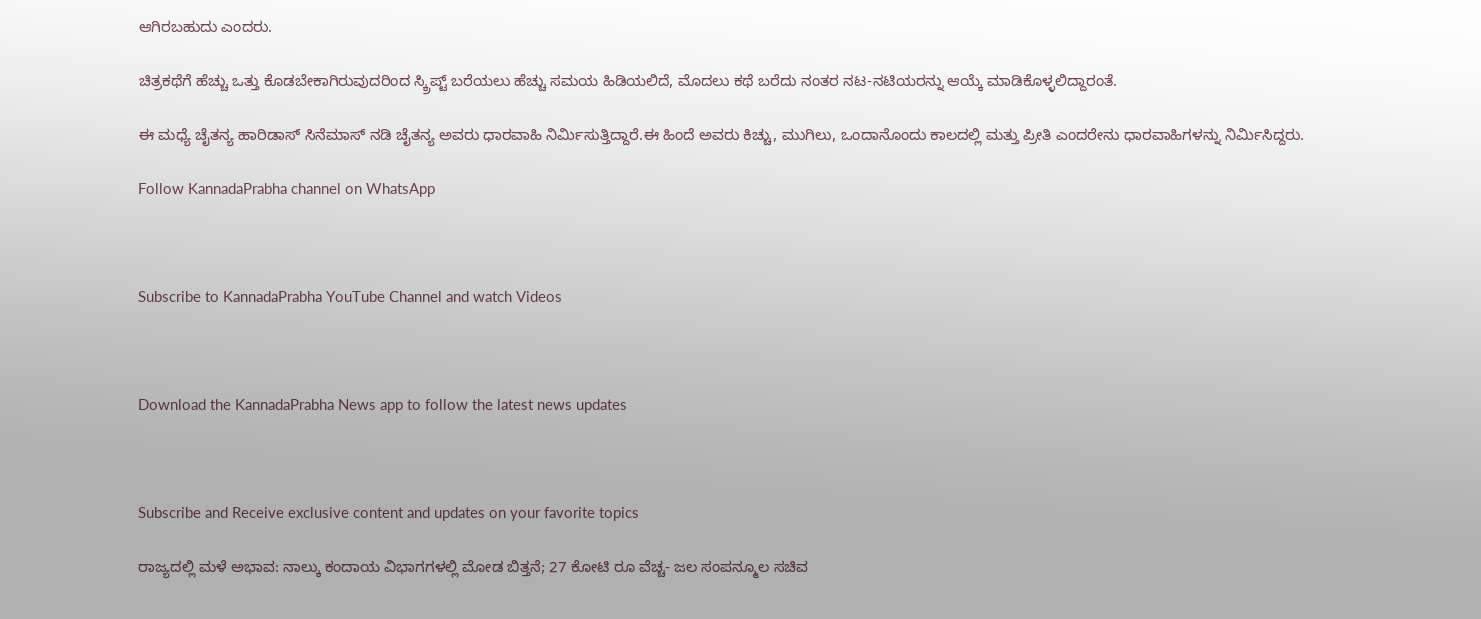ಆಗಿರಬಹುದು ಎಂದರು.

ಚಿತ್ರಕಥೆಗೆ ಹೆಚ್ಚು ಒತ್ತು ಕೊಡಬೇಕಾಗಿರುವುದರಿಂದ ಸ್ಕ್ರಿಪ್ಟ್ ಬರೆಯಲು ಹೆಚ್ಚು ಸಮಯ ಹಿಡಿಯಲಿದೆ, ಮೊದಲು ಕಥೆ ಬರೆದು ನಂತರ ನಟ-ನಟಿಯರನ್ನು ಆಯ್ಕೆ ಮಾಡಿಕೊಳ್ಳಲಿದ್ದಾರಂತೆ.

ಈ ಮಧ್ಯೆ ಚೈತನ್ಯ ಹಾರಿಡಾಸ್ ಸಿನೆಮಾಸ್ ನಡಿ ಚೈತನ್ಯ ಅವರು ಧಾರವಾಹಿ ನಿರ್ಮಿಸುತ್ತಿದ್ದಾರೆ.ಈ ಹಿಂದೆ ಅವರು ಕಿಚ್ಚು, ಮುಗಿಲು, ಒಂದಾನೊಂದು ಕಾಲದಲ್ಲಿ ಮತ್ತು ಪ್ರೀತಿ ಎಂದರೇನು ಧಾರವಾಹಿಗಳನ್ನು ನಿರ್ಮಿಸಿದ್ದರು.

Follow KannadaPrabha channel on WhatsApp



Subscribe to KannadaPrabha YouTube Channel and watch Videos



Download the KannadaPrabha News app to follow the latest news updates



Subscribe and Receive exclusive content and updates on your favorite topics

ರಾಜ್ಯದಲ್ಲಿ ಮಳೆ ಅಭಾವ: ನಾಲ್ಕು ಕಂದಾಯ ವಿಭಾಗಗಳಲ್ಲಿ ಮೋಡ ಬಿತ್ತನೆ; 27 ಕೋಟಿ ರೂ ವೆಚ್ಚ- ಜಲ ಸಂಪನ್ಮೂಲ ಸಚಿವ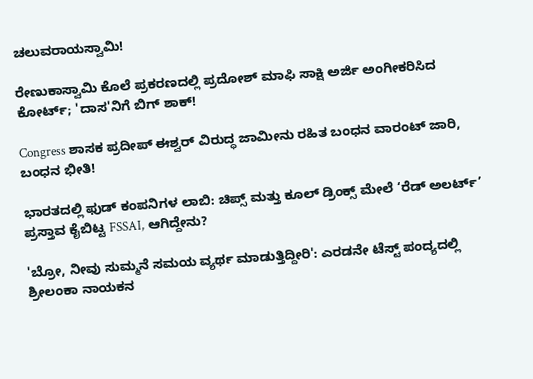ಚಲುವರಾಯಸ್ವಾಮಿ!

ರೇಣುಕಾಸ್ವಾಮಿ ಕೊಲೆ ಪ್ರಕರಣದಲ್ಲಿ ಪ್ರದೋಶ್ ಮಾಫಿ ಸಾಕ್ಷಿ ಅರ್ಜಿ ಅಂಗೀಕರಿಸಿದ ಕೋರ್ಟ್; 'ದಾಸ'ನಿಗೆ ಬಿಗ್ ಶಾಕ್!

Congress ಶಾಸಕ ಪ್ರದೀಪ್ ಈಶ್ವರ್ ವಿರುದ್ಧ ಜಾಮೀನು ರಹಿತ ಬಂಧನ ವಾರಂಟ್ ಜಾರಿ, ಬಂಧನ ಭೀತಿ!

ಭಾರತದಲ್ಲಿ ಫುಡ್‌ ಕಂಪನಿಗಳ ಲಾಬಿ: ಚಿಪ್ಸ್ ಮತ್ತು ಕೂಲ್ ಡ್ರಿಂಕ್ಸ್ ಮೇಲೆ ‘ರೆಡ್‌ ಅಲರ್ಟ್’ ಪ್ರಸ್ತಾವ ಕೈಬಿಟ್ಟ FSSAI, ಆಗಿದ್ದೇನು?

'ಬ್ರೋ, ನೀವು ಸುಮ್ಮನೆ ಸಮಯ ವ್ಯರ್ಥ ಮಾಡುತ್ತಿದ್ದೀರಿ': ಎರಡನೇ ಟೆಸ್ಟ್ ಪಂದ್ಯದಲ್ಲಿ ಶ್ರೀಲಂಕಾ ನಾಯಕನ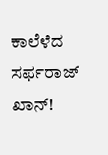ಕಾಲೆಳೆದ ಸರ್ಫರಾಜ್ ಖಾನ್!